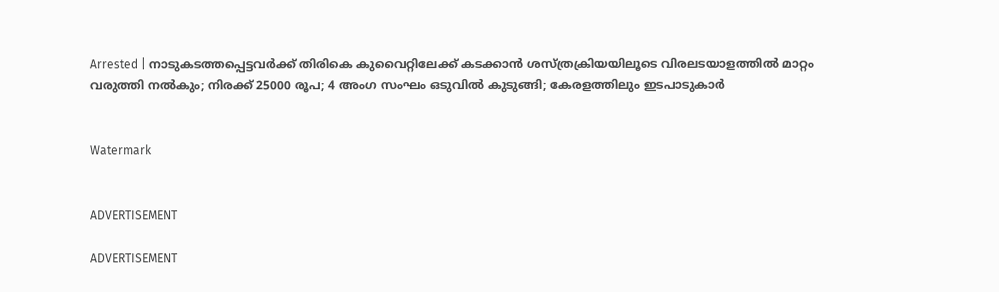Arrested | നാടുകടത്തപ്പെട്ടവര്‍ക്ക് തിരികെ കുവൈറ്റിലേക്ക് കടക്കാന്‍ ശസ്ത്രക്രിയയിലൂടെ വിരലടയാളത്തില്‍ മാറ്റം വരുത്തി നല്‍കും; നിരക്ക് 25000 രൂപ; 4 അംഗ സംഘം ഒടുവില്‍ കുടുങ്ങി; കേരളത്തിലും ഇടപാടുകാര്‍


Watermark


ADVERTISEMENT

ADVERTISEMENT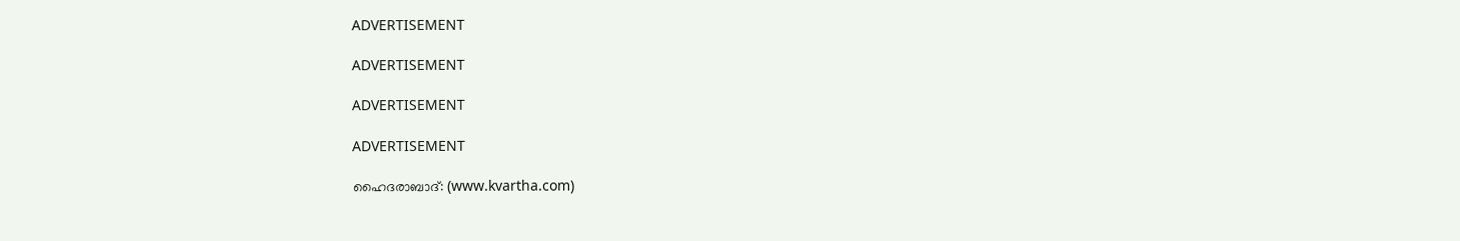ADVERTISEMENT

ADVERTISEMENT

ADVERTISEMENT

ADVERTISEMENT

ഹൈദരാബാദ്: (www.kvartha.com)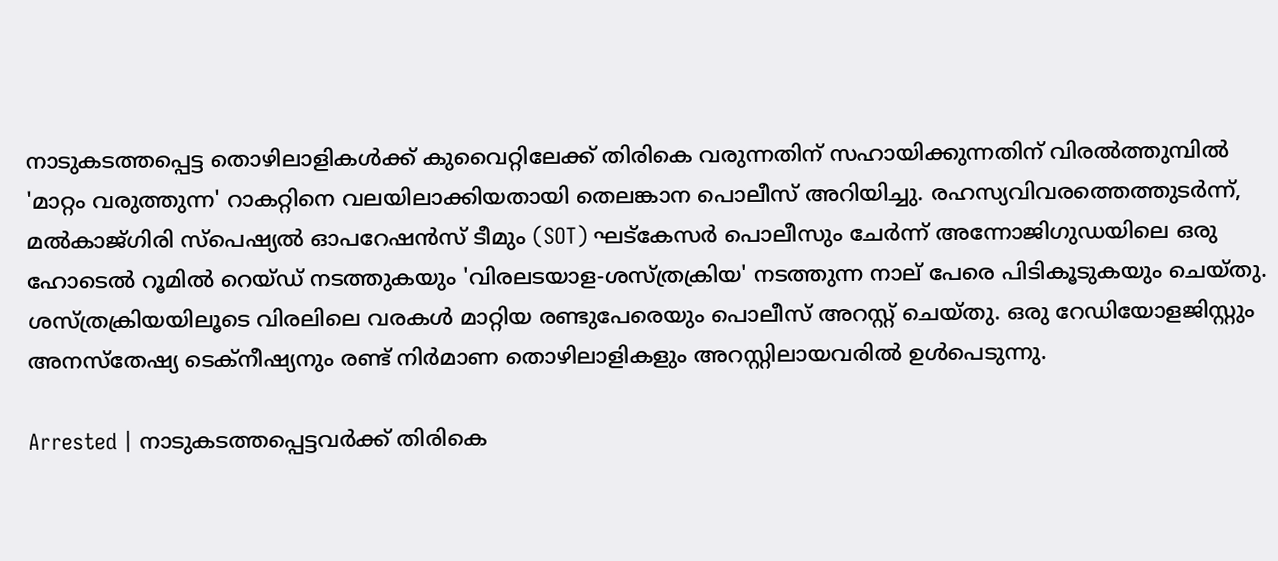നാടുകടത്തപ്പെട്ട തൊഴിലാളികള്‍ക്ക് കുവൈറ്റിലേക്ക് തിരികെ വരുന്നതിന് സഹായിക്കുന്നതിന് വിരല്‍ത്തുമ്പില്‍ 'മാറ്റം വരുത്തുന്ന' റാകറ്റിനെ വലയിലാക്കിയതായി തെലങ്കാന പൊലീസ് അറിയിച്ചു. രഹസ്യവിവരത്തെത്തുടര്‍ന്ന്, മല്‍കാജ്ഗിരി സ്‌പെഷ്യല്‍ ഓപറേഷന്‍സ് ടീമും (SOT) ഘട്‌കേസര്‍ പൊലീസും ചേര്‍ന്ന് അന്നോജിഗുഡയിലെ ഒരു ഹോടെല്‍ റൂമില്‍ റെയ്ഡ് നടത്തുകയും 'വിരലടയാള-ശസ്ത്രക്രിയ' നടത്തുന്ന നാല് പേരെ പിടികൂടുകയും ചെയ്തു. ശസ്ത്രക്രിയയിലൂടെ വിരലിലെ വരകള്‍ മാറ്റിയ രണ്ടുപേരെയും പൊലീസ് അറസ്റ്റ് ചെയ്തു. ഒരു റേഡിയോളജിസ്റ്റും അനസ്തേഷ്യ ടെക്നീഷ്യനും രണ്ട് നിര്‍മാണ തൊഴിലാളികളും അറസ്റ്റിലായവരില്‍ ഉള്‍പെടുന്നു.

Arrested | നാടുകടത്തപ്പെട്ടവര്‍ക്ക് തിരികെ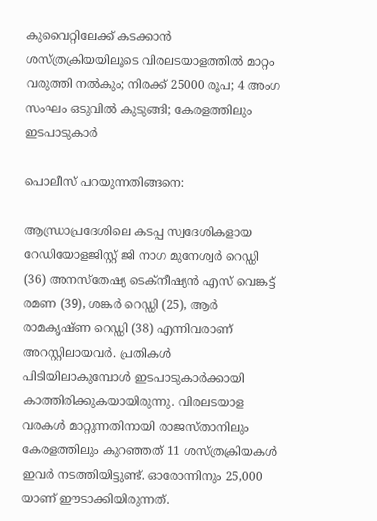കുവൈറ്റിലേക്ക് കടക്കാന്‍ ശസ്ത്രക്രിയയിലൂടെ വിരലടയാളത്തില്‍ മാറ്റം വരുത്തി നല്‍കും; നിരക്ക് 25000 രൂപ; 4 അംഗ സംഘം ഒടുവില്‍ കുടുങ്ങി; കേരളത്തിലും ഇടപാടുകാര്‍

പൊലീസ് പറയുന്നതിങ്ങനെ:

ആന്ധ്രാപ്രദേശിലെ കടപ്പ സ്വദേശികളായ റേഡിയോളജിസ്റ്റ് ജി നാഗ മുനേശ്വര്‍ റെഡ്ഡി (36) അനസ്‌തേഷ്യ ടെക്‌നീഷ്യന്‍ എസ് വെങ്കട്ട് രമണ (39), ശങ്കര്‍ റെഡ്ഡി (25), ആര്‍ രാമകൃഷ്ണ റെഡ്ഡി (38) എന്നിവരാണ് അറസ്റ്റിലായവര്‍. പ്രതികള്‍ പിടിയിലാകുമ്പോള്‍ ഇടപാടുകാര്‍ക്കായി കാത്തിരിക്കുകയായിരുന്നു. വിരലടയാള വരകള്‍ മാറ്റുന്നതിനായി രാജസ്താനിലും കേരളത്തിലും കുറഞ്ഞത് 11 ശസ്ത്രക്രിയകള്‍ ഇവര്‍ നടത്തിയിട്ടുണ്ട്. ഓരോന്നിനും 25,000 യാണ് ഈടാക്കിയിരുന്നത്.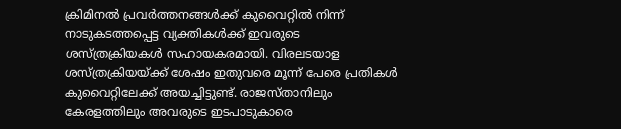ക്രിമിനല്‍ പ്രവര്‍ത്തനങ്ങള്‍ക്ക് കുവൈറ്റില്‍ നിന്ന് നാടുകടത്തപ്പെട്ട വ്യക്തികള്‍ക്ക് ഇവരുടെ ശസ്ത്രക്രിയകള്‍ സഹായകരമായി. വിരലടയാള ശസ്ത്രക്രിയയ്ക്ക് ശേഷം ഇതുവരെ മൂന്ന് പേരെ പ്രതികള്‍ കുവൈറ്റിലേക്ക് അയച്ചിട്ടുണ്ട്. രാജസ്താനിലും കേരളത്തിലും അവരുടെ ഇടപാടുകാരെ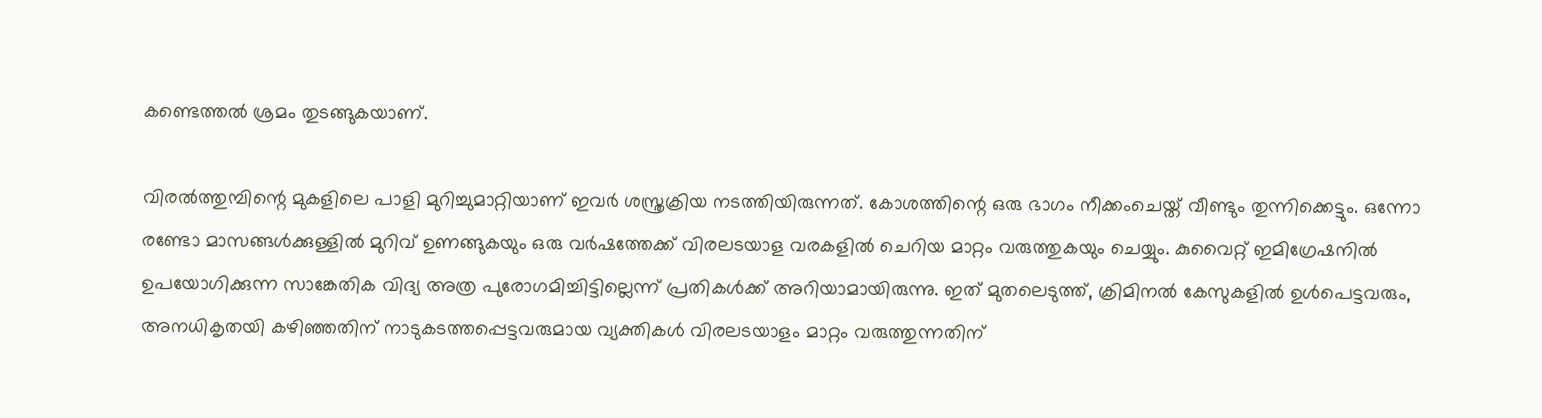കണ്ടെത്തല്‍ ശ്രമം തുടങ്ങുകയാണ്.

വിരല്‍ത്തുമ്പിന്റെ മുകളിലെ പാളി മുറിച്ചുമാറ്റിയാണ് ഇവര്‍ ശസ്ത്രക്രിയ നടത്തിയിരുന്നത്. കോശത്തിന്റെ ഒരു ഭാഗം നീക്കംചെയ്ത് വീണ്ടും തുന്നിക്കെട്ടും. ഒന്നോ രണ്ടോ മാസങ്ങള്‍ക്കുള്ളില്‍ മുറിവ് ഉണങ്ങുകയും ഒരു വര്‍ഷത്തേക്ക് വിരലടയാള വരകളില്‍ ചെറിയ മാറ്റം വരുത്തുകയും ചെയ്യും. കുവൈറ്റ് ഇമിഗ്രേഷനില്‍ ഉപയോഗിക്കുന്ന സാങ്കേതിക വിദ്യ അത്ര പുരോഗമിച്ചിട്ടില്ലെന്ന് പ്രതികള്‍ക്ക് അറിയാമായിരുന്നു. ഇത് മുതലെടുത്ത്, ക്രിമിനല്‍ കേസുകളില്‍ ഉള്‍പെട്ടവരും, അനധികൃതയി കഴിഞ്ഞതിന് നാടുകടത്തപ്പെട്ടവരുമായ വ്യക്തികള്‍ വിരലടയാളം മാറ്റം വരുത്തുന്നതിന്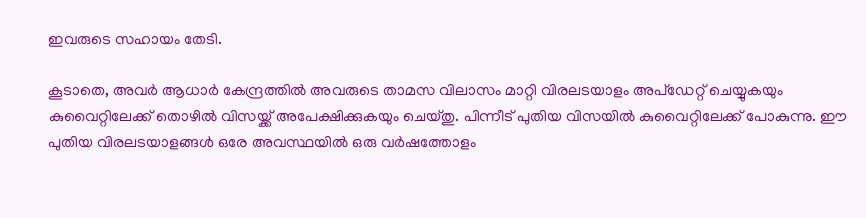ഇവരുടെ സഹായം തേടി.

കൂടാതെ, അവര്‍ ആധാര്‍ കേന്ദ്രത്തില്‍ അവരുടെ താമസ വിലാസം മാറ്റി വിരലടയാളം അപ്ഡേറ്റ് ചെയ്യുകയും കുവൈറ്റിലേക്ക് തൊഴില്‍ വിസയ്ക്ക് അപേക്ഷിക്കുകയും ചെയ്തു. പിന്നീട് പുതിയ വിസയില്‍ കുവൈറ്റിലേക്ക് പോകുന്നു. ഈ പുതിയ വിരലടയാളങ്ങള്‍ ഒരേ അവസ്ഥയില്‍ ഒരു വര്‍ഷത്തോളം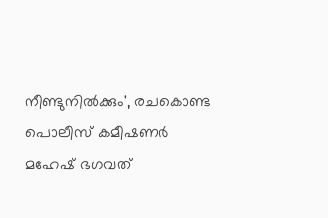നീണ്ടുനില്‍ക്കും', രചകൊണ്ട പൊലീസ് കമീഷണര്‍ മഹേഷ് ഭഗവത്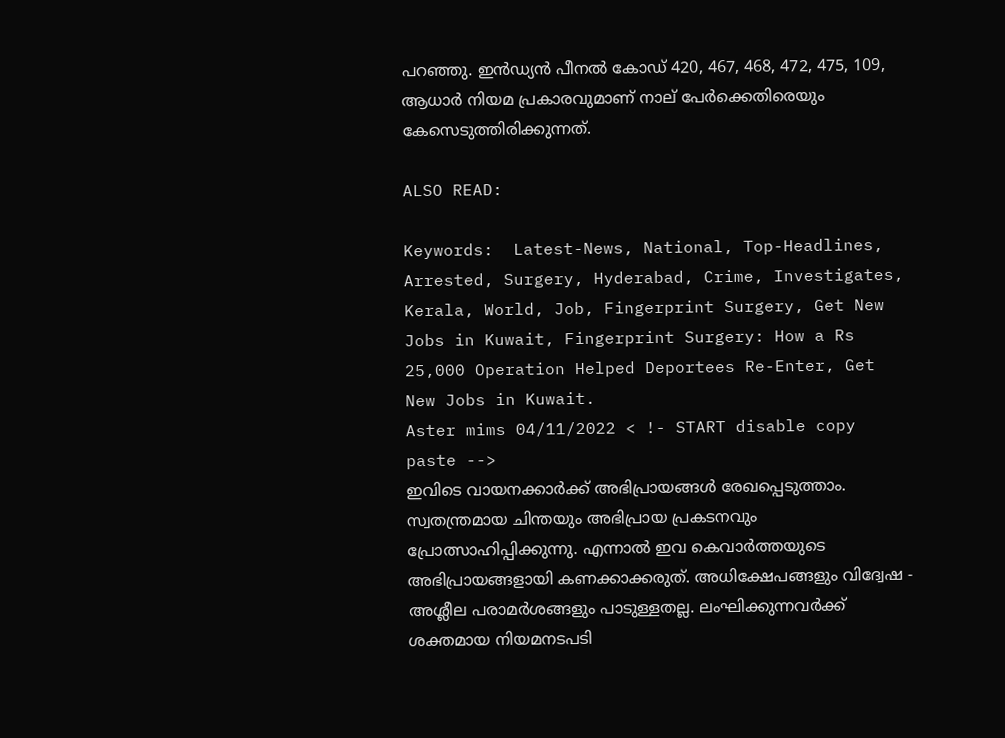പറഞ്ഞു. ഇന്‍ഡ്യന്‍ പീനല്‍ കോഡ് 420, 467, 468, 472, 475, 109, ആധാര്‍ നിയമ പ്രകാരവുമാണ് നാല് പേര്‍ക്കെതിരെയും കേസെടുത്തിരിക്കുന്നത്.

ALSO READ:

Keywords:  Latest-News, National, Top-Headlines, Arrested, Surgery, Hyderabad, Crime, Investigates, Kerala, World, Job, Fingerprint Surgery, Get New Jobs in Kuwait, Fingerprint Surgery: How a Rs 25,000 Operation Helped Deportees Re-Enter, Get New Jobs in Kuwait.
Aster mims 04/11/2022 < !- START disable copy paste -->
ഇവിടെ വായനക്കാർക്ക് അഭിപ്രായങ്ങൾ രേഖപ്പെടുത്താം. സ്വതന്ത്രമായ ചിന്തയും അഭിപ്രായ പ്രകടനവും പ്രോത്സാഹിപ്പിക്കുന്നു. എന്നാൽ ഇവ കെവാർത്തയുടെ അഭിപ്രായങ്ങളായി കണക്കാക്കരുത്. അധിക്ഷേപങ്ങളും വിദ്വേഷ - അശ്ലീല പരാമർശങ്ങളും പാടുള്ളതല്ല. ലംഘിക്കുന്നവർക്ക് ശക്തമായ നിയമനടപടി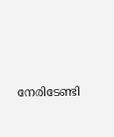നേരിടേണ്ടി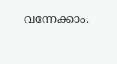വന്നേക്കാം.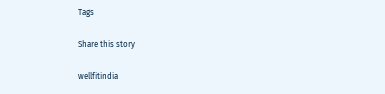Tags

Share this story

wellfitindia